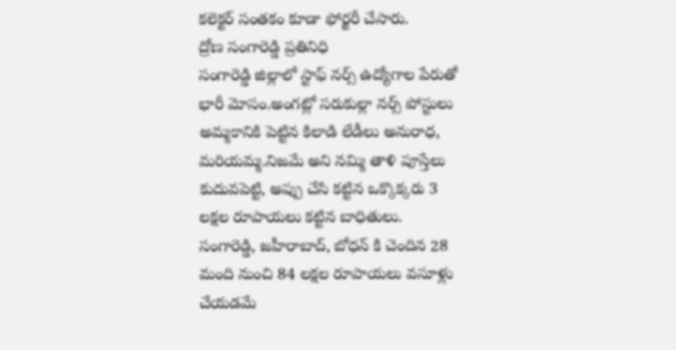కలెక్టర్ సంతకం కూడా ఫోర్జరీ చేసారు.
ద్రోణ సంగారెడ్డి ప్రతినిధి
సంగారెడ్డి జిల్లాలో స్టాఫ్ నర్స్ ఉద్యోగాల పేరుతో భారీ మోసం.అంగట్లో సరుకుల్లా నర్స్ పోస్టులు అమ్మకానికి పెట్టిన కిలాడి లేడీలు అనురాధ, మరియమ్మ.నిజమే అని నమ్మి తాళి పూస్తేలు కుదువపెట్టి, అప్పు చేసి కట్టిన ఒక్కొక్కరు 3 లక్షల రూపాయలు కట్టిన బాధితులు.
సంగారెడ్డి, జహీరాబాద్, బోధన్ కి చెందిన 28 మంది నుంచి 84 లక్షల రూపాయలు వసూళ్లు చేయడమే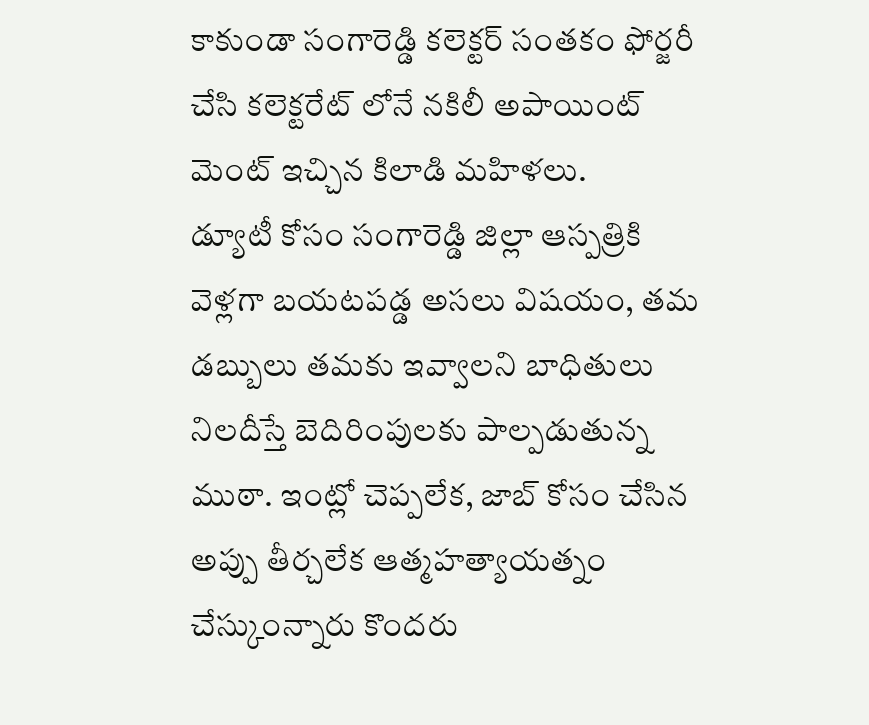కాకుండా సంగారెడ్డి కలెక్టర్ సంతకం ఫోర్జరీ చేసి కలెక్టరేట్ లోనే నకిలీ అపాయింట్ మెంట్ ఇచ్చిన కిలాడి మహిళలు.
డ్యూటీ కోసం సంగారెడ్డి జిల్లా ఆస్పత్రికి వెళ్లగా బయటపడ్డ అసలు విషయం, తమ డబ్బులు తమకు ఇవ్వాలని బాధితులు నిలదీస్తే బెదిరింపులకు పాల్పడుతున్న ముఠా. ఇంట్లో చెప్పలేక, జాబ్ కోసం చేసిన అప్పు తీర్చలేక ఆత్మహత్యాయత్నం చేస్కుంన్నారు కొందరు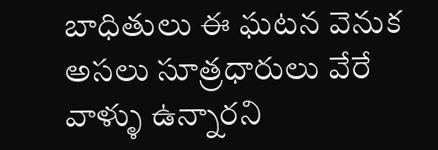బాధితులు ఈ ఘటన వెనుక అసలు సూత్రధారులు వేరే వాళ్ళు ఉన్నారని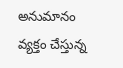అనుమానం వ్యక్తం చేస్తున్న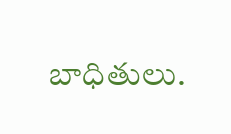బాధితులు.